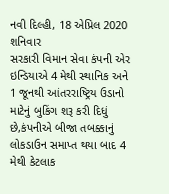નવી દિલ્હી, 18 એપ્રિલ 2020 શનિવાર
સરકારી વિમાન સેવા કંપની એર ઇન્ડિયાએ 4 મેથી સ્થાનિક અને 1 જૂનથી આંતરરાષ્ટ્રિય ઉડાનો માટેનું બુકિંગ શરૂ કરી દિધું છે,કંપનીએ બીજા તબક્કાનું લોકડાઉન સમાપ્ત થયા બાદ 4 મેથી કેટલાક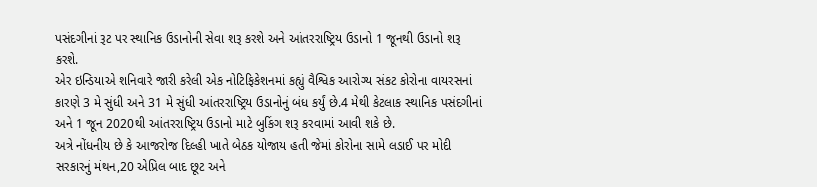પસંદગીનાં રૂટ પર સ્થાનિક ઉડાનોની સેવા શરૂ કરશે અને આંતરરાષ્ટ્રિય ઉડાનો 1 જૂનથી ઉડાનો શરૂ કરશે.
એર ઇન્ડિયાએ શનિવારે જારી કરેલી એક નોટિફિકેશનમાં કહ્યું વૈશ્વિક આરોગ્ય સંકટ કોરોના વાયરસનાં કારણે 3 મે સુંધી અને 31 મે સુંધી આંતરરાષ્ટ્રિય ઉડાનોનું બંધ કર્યું છે.4 મેથી કેટલાક સ્થાનિક પસંદગીનાં અને 1 જૂન 2020થી આંતરરાષ્ટ્રિય ઉડાનો માટે બુકિંગ શરૂ કરવામાં આવી શકે છે.
અત્રે નોંધનીય છે કે આજરોજ દિલ્હી ખાતે બેઠક યોજાય હતી જેમાં કોરોના સામે લડાઈ પર મોદી સરકારનું મંથન,20 એપ્રિલ બાદ છૂટ અને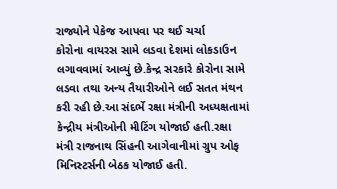રાજ્યોને પેકેજ આપવા પર થઈ ચર્ચા
કોરોના વાયરસ સામે લડવા દેશમાં લોકડાઉન લગાવવામાં આવ્યું છે.કેન્દ્ર સરકારે કોરોના સામે લડવા તથા અન્ય તૈયારીઓને લઈ સતત મંથન કરી રહી છે.આ સંદર્ભે રક્ષા મંત્રીની અધ્યક્ષતામાં કેન્દ્રીય મંત્રીઓની મીટિંગ યોજાઈ હતી.રક્ષા મંત્રી રાજનાથ સિંહની આગેવાનીમાં ગ્રુપ ઓફ મિનિસ્ટર્સની બેઠક યોજાઈ હતી.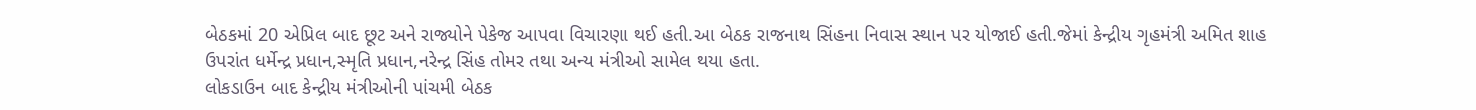બેઠકમાં 20 એપ્રિલ બાદ છૂટ અને રાજ્યોને પેકેજ આપવા વિચારણા થઈ હતી.આ બેઠક રાજનાથ સિંહના નિવાસ સ્થાન પર યોજાઈ હતી.જેમાં કેન્દ્રીય ગૃહમંત્રી અમિત શાહ ઉપરાંત ધર્મેન્દ્ર પ્રધાન,સ્મૃતિ પ્રધાન,નરેન્દ્ર સિંહ તોમર તથા અન્ય મંત્રીઓ સામેલ થયા હતા.
લોકડાઉન બાદ કેન્દ્રીય મંત્રીઓની પાંચમી બેઠક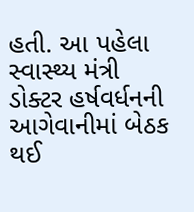હતી. આ પહેલા સ્વાસ્થ્ય મંત્રી ડોક્ટર હર્ષવર્ધનની આગેવાનીમાં બેઠક થઈ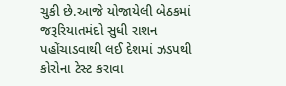ચુકી છે.આજે યોજાયેલી બેઠકમાં જરૂરિયાતમંદો સુધી રાશન પહોંચાડવાથી લઈ દેશમાં ઝડપથી કોરોના ટેસ્ટ કરાવા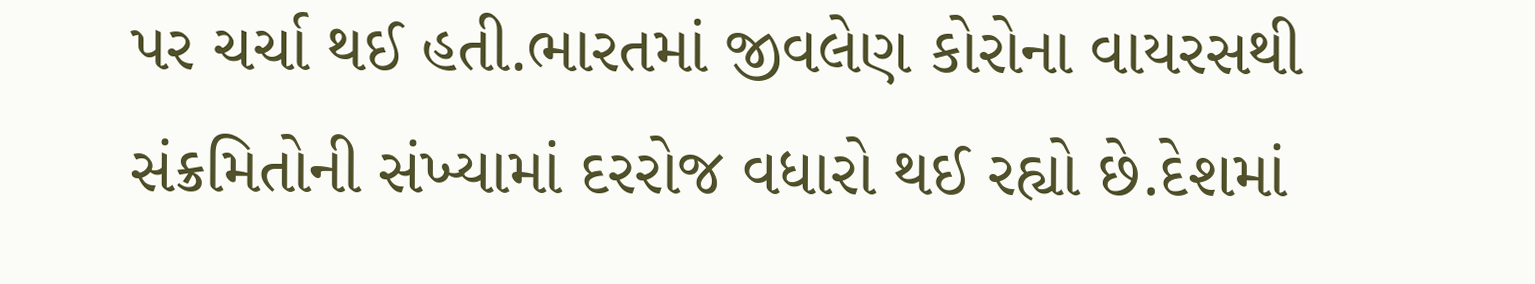પર ચર્ચા થઈ હતી.ભારતમાં જીવલેણ કોરોના વાયરસથી સંક્રમિતોની સંખ્યામાં દરરોજ વધારો થઈ રહ્યો છે.દેશમાં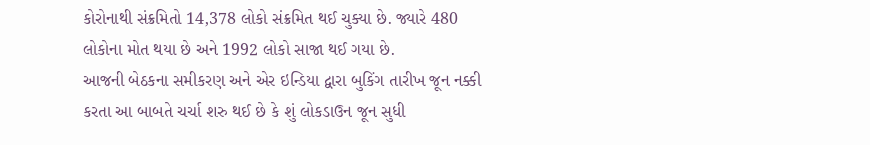કોરોનાથી સંક્રમિતો 14,378 લોકો સંક્રમિત થઈ ચુક્યા છે. જ્યારે 480 લોકોના મોત થયા છે અને 1992 લોકો સાજા થઈ ગયા છે.
આજની બેઠકના સમીકરણ અને એર ઇન્ડિયા દ્વારા બુકિંગ તારીખ જૂન નક્કી કરતા આ બાબતે ચર્ચા શરુ થઈ છે કે શું લોકડાઉન જૂન સુધી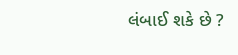લંબાઈ શકે છે ?